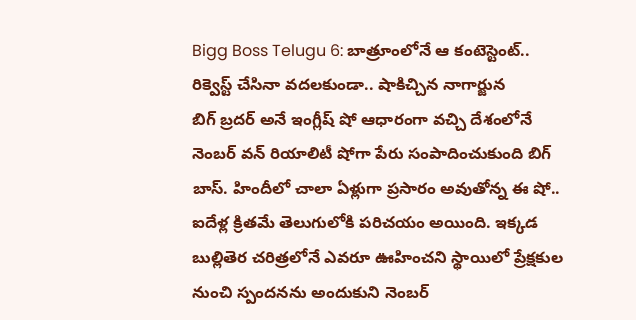Bigg Boss Telugu 6: బాత్రూంలోనే ఆ కంటెస్టెంట్.. రిక్వెస్ట్ చేసినా వదలకుండా.. షాకిచ్చిన నాగార్జున
బిగ్ బ్రదర్ అనే ఇంగ్లీష్ షో ఆధారంగా వచ్చి దేశంలోనే నెంబర్ వన్ రియాలిటీ షోగా పేరు సంపాదించుకుంది బిగ్ బాస్. హిందీలో చాలా ఏళ్లుగా ప్రసారం అవుతోన్న ఈ షో.. ఐదేళ్ల క్రితమే తెలుగులోకి పరిచయం అయింది. ఇక్కడ బుల్లితెర చరిత్రలోనే ఎవరూ ఊహించని స్థాయిలో ప్రేక్షకుల నుంచి స్పందనను అందుకుని నెంబర్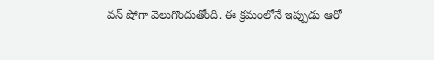వన్ షోగా వెలుగొందుతోంది. ఈ క్రమంలోనే ఇప్పుడు ఆరో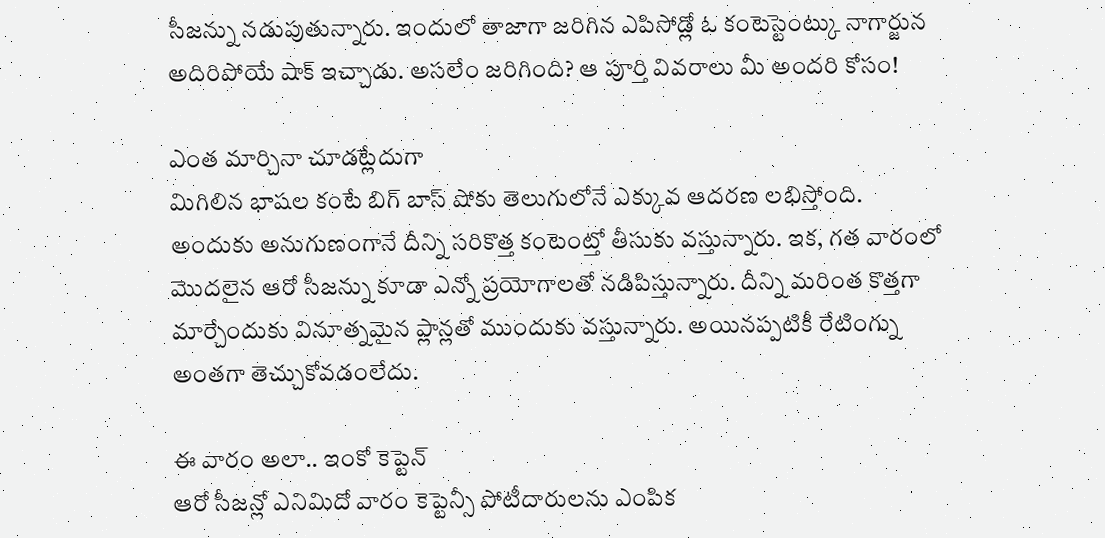సీజన్ను నడుపుతున్నారు. ఇందులో తాజాగా జరిగిన ఎపిసోడ్లో ఓ కంటెస్టెంట్కు నాగార్జున అదిరిపోయే షాక్ ఇచ్చాడు. అసలేం జరిగింది? ఆ పూర్తి వివరాలు మీ అందరి కోసం!

ఎంత మార్చినా చూడట్లేదుగా
మిగిలిన భాషల కంటే బిగ్ బాస్ షోకు తెలుగులోనే ఎక్కువ ఆదరణ లభిస్తోంది. అందుకు అనుగుణంగానే దీన్ని సరికొత్త కంటెంట్తో తీసుకు వస్తున్నారు. ఇక, గత వారంలో మొదలైన ఆరో సీజన్ను కూడా ఎన్నో ప్రయోగాలతో నడిపిస్తున్నారు. దీన్ని మరింత కొత్తగా మార్చేందుకు వినూత్నమైన ప్లాన్లతో ముందుకు వస్తున్నారు. అయినప్పటికీ రేటింగ్ను అంతగా తెచ్చుకోవడంలేదు.

ఈ వారం అలా.. ఇంకో కెప్టెన్
ఆరో సీజన్లో ఎనిమిదో వారం కెప్టెన్సీ పోటీదారులను ఎంపిక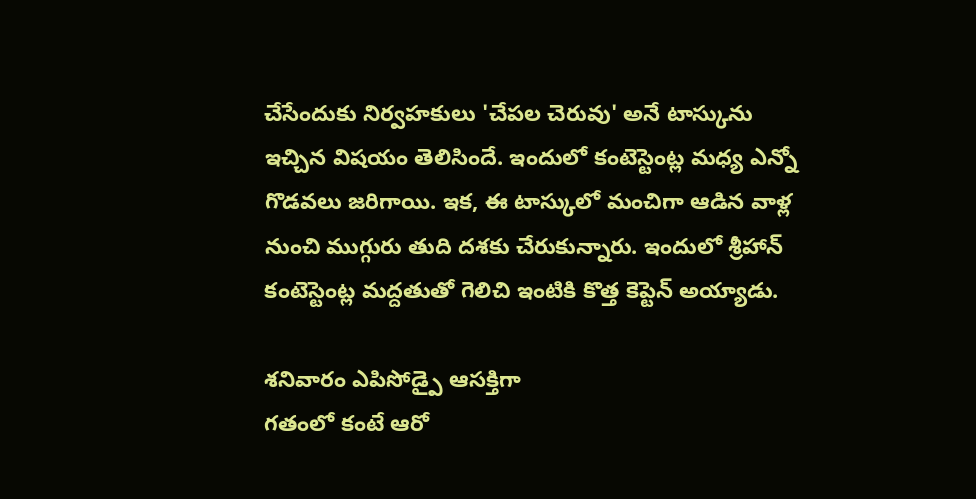చేసేందుకు నిర్వహకులు 'చేపల చెరువు' అనే టాస్కును ఇచ్చిన విషయం తెలిసిందే. ఇందులో కంటెస్టెంట్ల మధ్య ఎన్నో గొడవలు జరిగాయి. ఇక, ఈ టాస్కులో మంచిగా ఆడిన వాళ్ల నుంచి ముగ్గురు తుది దశకు చేరుకున్నారు. ఇందులో శ్రీహాన్ కంటెస్టెంట్ల మద్దతుతో గెలిచి ఇంటికి కొత్త కెప్టెన్ అయ్యాడు.

శనివారం ఎపిసోడ్పై ఆసక్తిగా
గతంలో కంటే ఆరో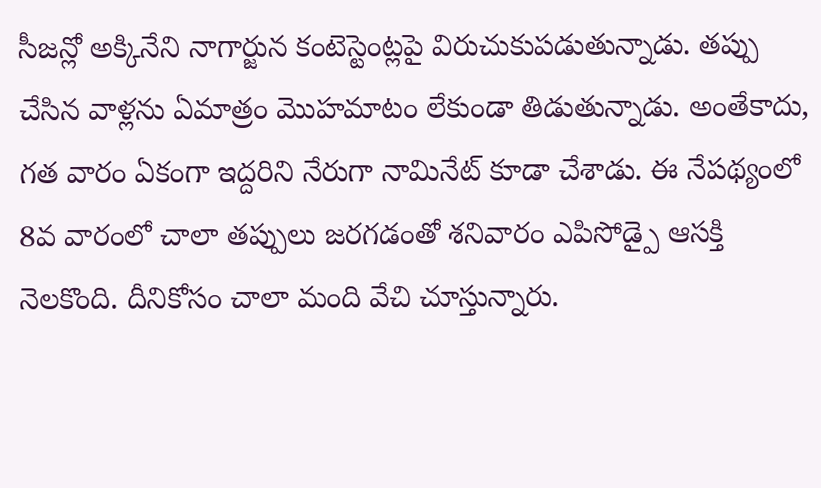సీజన్లో అక్కినేని నాగార్జున కంటెస్టెంట్లపై విరుచుకుపడుతున్నాడు. తప్పు చేసిన వాళ్లను ఏమాత్రం మొహమాటం లేకుండా తిడుతున్నాడు. అంతేకాదు, గత వారం ఏకంగా ఇద్దరిని నేరుగా నామినేట్ కూడా చేశాడు. ఈ నేపథ్యంలో 8వ వారంలో చాలా తప్పులు జరగడంతో శనివారం ఎపిసోడ్పై ఆసక్తి నెలకొంది. దీనికోసం చాలా మంది వేచి చూస్తున్నారు.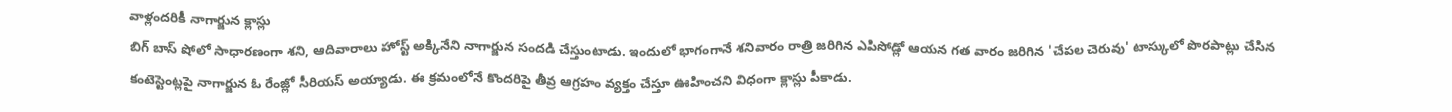వాళ్లందరికీ నాగార్జున క్లాస్లు
బిగ్ బాస్ షోలో సాధారణంగా శని, ఆదివారాలు హోస్ట్ అక్కినేని నాగార్జున సందడి చేస్తుంటాడు. ఇందులో భాగంగానే శనివారం రాత్రి జరిగిన ఎపిసోడ్లో ఆయన గత వారం జరిగిన 'చేపల చెరువు' టాస్కులో పొరపాట్లు చేసిన కంటెస్టెంట్లపై నాగార్జున ఓ రేంజ్లో సీరియస్ అయ్యాడు. ఈ క్రమంలోనే కొందరిపై తీవ్ర ఆగ్రహం వ్యక్తం చేస్తూ ఊహించని విధంగా క్లాస్లు పీకాడు.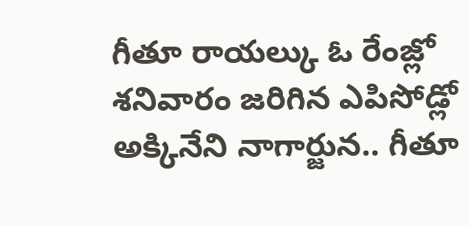గీతూ రాయల్కు ఓ రేంజ్లో
శనివారం జరిగిన ఎపిసోడ్లో అక్కినేని నాగార్జున.. గీతూ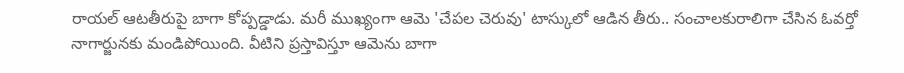రాయల్ ఆటతీరుపై బాగా కోప్పడ్డాడు. మరీ ముఖ్యంగా ఆమె 'చేపల చెరువు' టాస్కులో ఆడిన తీరు.. సంచాలకురాలిగా చేసిన ఓవర్తో నాగార్జునకు మండిపోయింది. వీటిని ప్రస్తావిస్తూ ఆమెను బాగా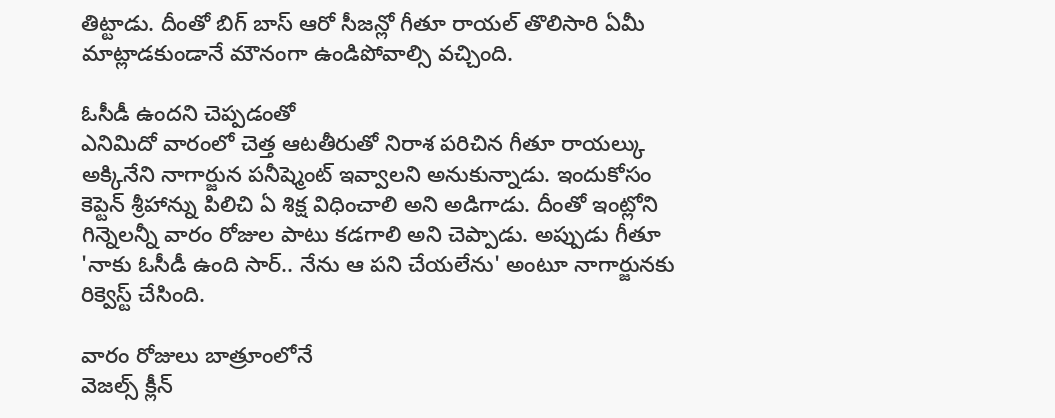తిట్టాడు. దీంతో బిగ్ బాస్ ఆరో సీజన్లో గీతూ రాయల్ తొలిసారి ఏమీ మాట్లాడకుండానే మౌనంగా ఉండిపోవాల్సి వచ్చింది.

ఓసీడీ ఉందని చెప్పడంతో
ఎనిమిదో వారంలో చెత్త ఆటతీరుతో నిరాశ పరిచిన గీతూ రాయల్కు అక్కినేని నాగార్జున పనీష్మెంట్ ఇవ్వాలని అనుకున్నాడు. ఇందుకోసం కెప్టెన్ శ్రీహాన్ను పిలిచి ఏ శిక్ష విధించాలి అని అడిగాడు. దీంతో ఇంట్లోని గిన్నెలన్నీ వారం రోజుల పాటు కడగాలి అని చెప్పాడు. అప్పుడు గీతూ 'నాకు ఓసీడీ ఉంది సార్.. నేను ఆ పని చేయలేను' అంటూ నాగార్జునకు రిక్వెస్ట్ చేసింది.

వారం రోజులు బాత్రూంలోనే
వెజల్స్ క్లీన్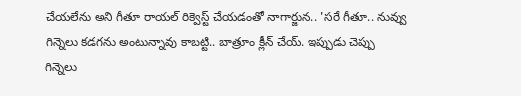చేయలేను అని గీతూ రాయల్ రిక్వెస్ట్ చేయడంతో నాగార్జున.. 'సరే గీతూ.. నువ్వు గిన్నెలు కడగను అంటున్నావు కాబట్టి.. బాత్రూం క్లీన్ చేయ్. ఇప్పుడు చెప్పు గిన్నెలు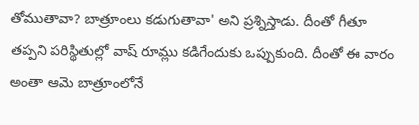తోముతావా? బాత్రూంలు కడుగుతావా' అని ప్రశ్నిస్తాడు. దీంతో గీతూ తప్పని పరిస్థితుల్లో వాష్ రూమ్లు కడిగేందుకు ఒప్పుకుంది. దీంతో ఈ వారం అంతా ఆమె బాత్రూంలోనే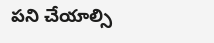పని చేయాల్సి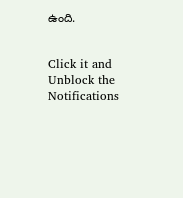ఉంది.


Click it and Unblock the Notifications